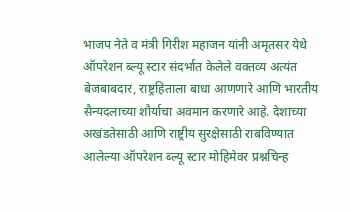भाजप नेते व मंत्री गिरीश महाजन यांनी अमृतसर येथे ऑपरेशन ब्ल्यू स्टार संदर्भात केलेले वक्तव्य अत्यंत बेजबाबदार, राष्ट्रहिताला बाधा आणणारे आणि भारतीय सैन्यदलाच्या शौर्याचा अवमान करणारे आहे. देशाच्या अखंडतेसाठी आणि राष्ट्रीय सुरक्षेसाठी राबविण्यात आलेल्या ऑपरेशन ब्ल्यू स्टार मोहिमेवर प्रश्नचिन्ह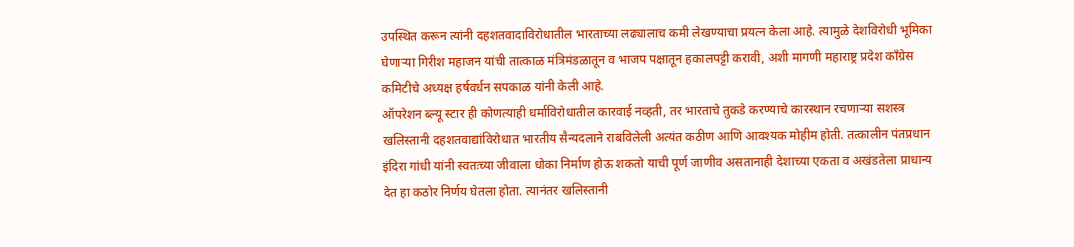उपस्थित करून त्यांनी दहशतवादाविरोधातील भारताच्या लढ्यालाच कमी लेखण्याचा प्रयत्न केला आहे. त्यामुळे देशविरोधी भूमिका घेणाऱ्या गिरीश महाजन यांची तात्काळ मंत्रिमंडळातून व भाजप पक्षातून हकालपट्टी करावी, अशी मागणी महाराष्ट्र प्रदेश काँग्रेस कमिटीचे अध्यक्ष हर्षवर्धन सपकाळ यांनी केली आहे.
ऑपरेशन ब्ल्यू स्टार ही कोणत्याही धर्माविरोधातील कारवाई नव्हती, तर भारताचे तुकडे करण्याचे कारस्थान रचणाऱ्या सशस्त्र खलिस्तानी दहशतवाद्यांविरोधात भारतीय सैन्यदलाने राबविलेली अत्यंत कठीण आणि आवश्यक मोहीम होती. तत्कालीन पंतप्रधान इंदिरा गांधी यांनी स्वतःच्या जीवाला धोका निर्माण होऊ शकतो याची पूर्ण जाणीव असतानाही देशाच्या एकता व अखंडतेला प्राधान्य देत हा कठोर निर्णय घेतला होता. त्यानंतर खलिस्तानी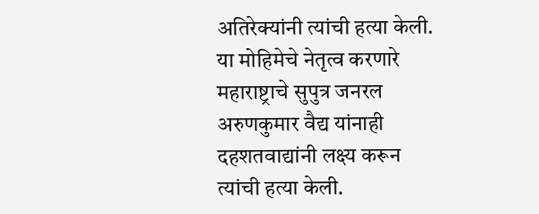अतिरेक्यांनी त्यांची हत्या केली. या मोहिमेचे नेतृत्व करणारे महाराष्ट्राचे सुपुत्र जनरल अरुणकुमार वैद्य यांनाही दहशतवाद्यांनी लक्ष्य करून त्यांची हत्या केली.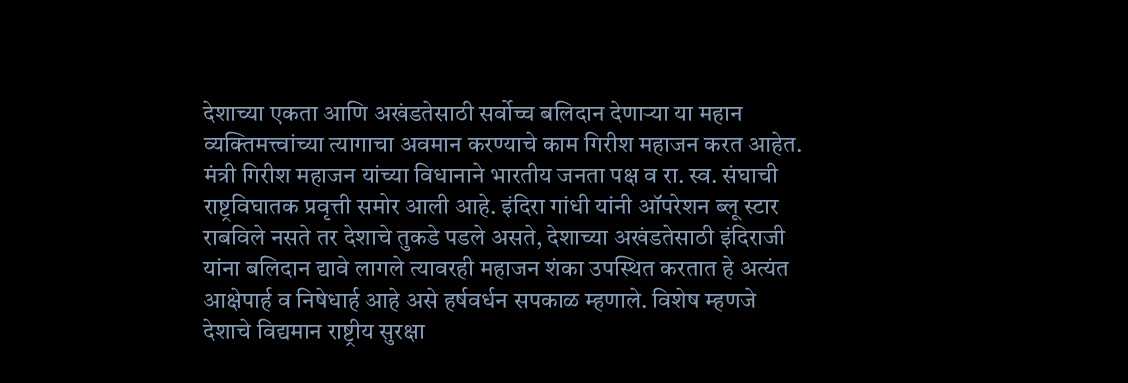देशाच्या एकता आणि अखंडतेसाठी सर्वोच्च बलिदान देणाऱ्या या महान व्यक्तिमत्त्वांच्या त्यागाचा अवमान करण्याचे काम गिरीश महाजन करत आहेत.
मंत्री गिरीश महाजन यांच्या विधानाने भारतीय जनता पक्ष व रा. स्व. संघाची राष्ट्रविघातक प्रवृत्ती समोर आली आहे. इंदिरा गांधी यांनी ऑपरेशन ब्लू स्टार राबविले नसते तर देशाचे तुकडे पडले असते, देशाच्या अखंडतेसाठी इंदिराजी यांना बलिदान द्यावे लागले त्यावरही महाजन शंका उपस्थित करतात हे अत्यंत आक्षेपार्ह व निषेधार्ह आहे असे हर्षवर्धन सपकाळ म्हणाले. विशेष म्हणजे देशाचे विद्यमान राष्ट्रीय सुरक्षा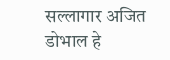सल्लागार अजित डोभाल हे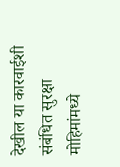देखील या कारवाईशी संबंधित सुरक्षा मोहिमांमध्ये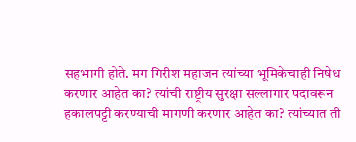सहभागी होते. मग गिरीश महाजन त्यांच्या भूमिकेचाही निषेध करणार आहेत का? त्यांची राष्ट्रीय सुरक्षा सल्लागार पदावरून हकालपट्टी करण्याची मागणी करणार आहेत का? त्यांच्यात ती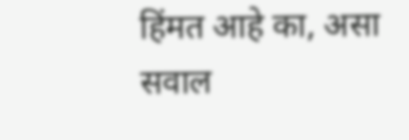हिंमत आहे का, असा सवाल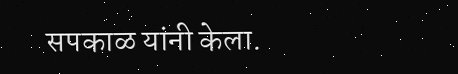सपकाळ यांनी केला.